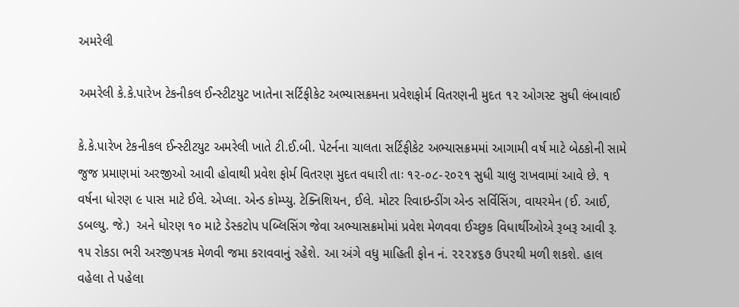અમરેલી

અમરેલી કે.કે.પારેખ ટેકનીકલ ઈન્સ્ટીટયુટ ખાતેના સર્ટિફીકેટ અભ્યાસક્રમના પ્રવેશફોર્મ વિતરણની મુદત ૧૨ ઓગસ્ટ સુધી લંબાવાઈ

કે.કે.પારેખ ટેકનીકલ ઈન્સ્ટીટયુટ અમરેલી ખાતે ટી.ઈ.બી. પેટર્નના ચાલતા સર્ટિફીકેટ અભ્યાસક્રમમાં આગામી વર્ષ માટે બેઠકોની સામે જુજ પ્રમાણમાં અરજીઓ આવી હોવાથી પ્રવેશ ફોર્મ વિતરણ મુદત વધારી તાઃ ૧૨-૦૮-૨૦૨૧ સુધી ચાલુ રાખવામાં આવે છે. ૧ વર્ષના ધોરણ ૯ પાસ માટે ઈલે. એપ્લા. એન્ડ કોમ્પ્યુ. ટેક્નિશિયન, ઈલે. મોટર રિવાઇન્ડીંગ એન્ડ સર્વિસિંગ, વાયરમેન (ઈ. આઈ, ડબલ્યુ. જે.)  અને ધોરણ ૧૦ માટે ડેસ્કટોપ પબ્લિસિંગ જેવા અભ્યાસક્રમોમાં પ્રવેશ મેળવવા ઈચ્છુક વિધાર્થીઓએ રૂબરૂ આવી રૂ. ૧૫ રોકડા ભરી અરજીપત્રક મેળવી જમા કરાવવાનું રહેશે. આ અંગે વધુ માહિતી ફોન નં. ૨૨૨૪૬૭ ઉપરથી મળી શકશે. હાલ વહેલા તે પહેલા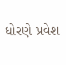ધોરણે પ્રવેશ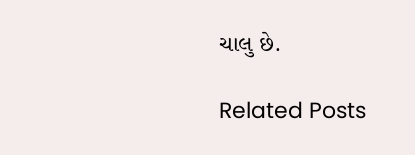ચાલુ છે.

Related Posts